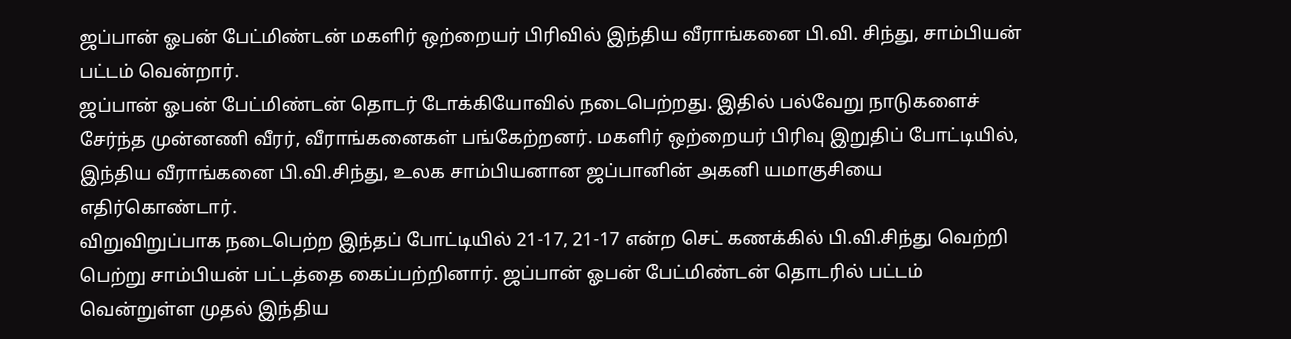ஜப்பான் ஓபன் பேட்மிண்டன் மகளிர் ஒற்றையர் பிரிவில் இந்திய வீராங்கனை பி.வி. சிந்து, சாம்பியன் பட்டம் வென்றார்.
ஜப்பான் ஓபன் பேட்மிண்டன் தொடர் டோக்கியோவில் நடைபெற்றது. இதில் பல்வேறு நாடுகளைச் சேர்ந்த முன்னணி வீரர், வீராங்கனைகள் பங்கேற்றனர். மகளிர் ஒற்றையர் பிரிவு இறுதிப் போட்டியில், இந்திய வீராங்கனை பி.வி.சிந்து, உலக சாம்பியனான ஜப்பானின் அகனி யமாகுசியை எதிர்கொண்டார்.
விறுவிறுப்பாக நடைபெற்ற இந்தப் போட்டியில் 21-17, 21-17 என்ற செட் கணக்கில் பி.வி.சிந்து வெற்றி பெற்று சாம்பியன் பட்டத்தை கைப்பற்றினார். ஜப்பான் ஓபன் பேட்மிண்டன் தொடரில் பட்டம் வென்றுள்ள முதல் இந்திய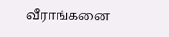வீராங்கனை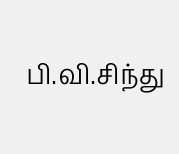பி.வி.சிந்து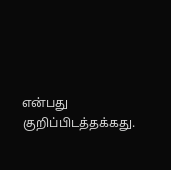என்பது குறிப்பிடத்தக்கது.